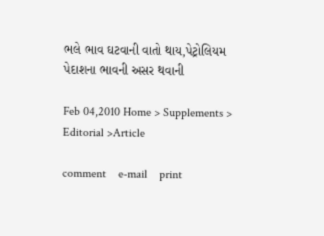ભલે ભાવ ઘટવાની વાતો થાય,પેટ્રોલિયમ પેદાશના ભાવની અસર થવાની

Feb 04,2010 Home > Supplements > Editorial >Article

comment    e-mail    print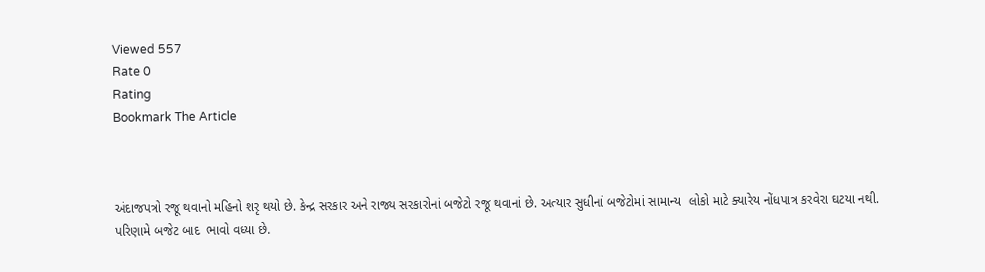Viewed 557
Rate 0
Rating
Bookmark The Article



અંદાજપત્રો રજૂ થવાનો મહિનો શરૃ થયો છે. કેન્દ્ર સરકાર અને રાજ્ય સરકારોનાં બજેટો રજૂ થવાનાં છે. અત્યાર સુધીનાં બજેટોમાં સામાન્ય  લોકો માટે ક્યારેય નોંધપાત્ર કરવેરા ઘટયા નથી. પરિણામે બજેટ બાદ  ભાવો વધ્યા છે.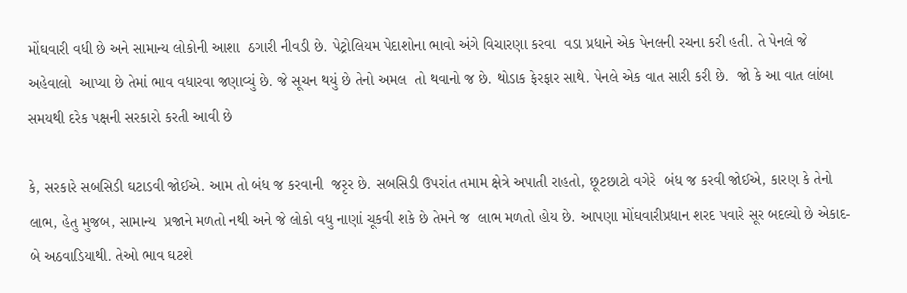મોંઘવારી વધી છે અને સામાન્ય લોકોની આશા  ઠગારી નીવડી છે. પેટ્રોલિયમ પેદાશોના ભાવો અંગે વિચારણા કરવા  વડા પ્રધાને એક પેનલની રચના કરી હતી. તે પેનલે જે અહેવાલો  આપ્યા છે તેમાં ભાવ વધારવા જણાવ્યું છે. જે સૂચન થયું છે તેનો અમલ  તો થવાનો જ છે. થોડાક ફેરફાર સાથે. પેનલે એક વાત સારી કરી છે.  જો કે આ વાત લાંબા સમયથી દરેક પક્ષની સરકારો કરતી આવી છે

કે, સરકારે સબસિડી ઘટાડવી જોઈએ. આમ તો બંધ જ કરવાની  જરૃર છે. સબસિડી ઉપરાંત તમામ ક્ષેત્રે અપાતી રાહતો, છૂટછાટો વગેરે  બંધ જ કરવી જોઈએ, કારણ કે તેનો લાભ, હેતુ મુજબ, સામાન્ય  પ્રજાને મળતો નથી અને જે લોકો વધુ નાણાં ચૂકવી શકે છે તેમને જ  લાભ મળતો હોય છે. આપણા મોંઘવારીપ્રધાન શરદ પવારે સૂર બદલ્યો છે એકાદ-બે અઠવાડિયાથી. તેઓ ભાવ ઘટશે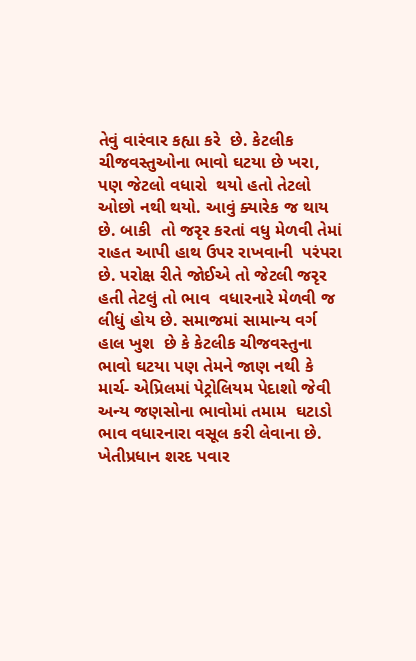તેવું વારંવાર કહ્યા કરે  છે. કેટલીક ચીજવસ્તુઓના ભાવો ઘટયા છે ખરા, પણ જેટલો વધારો  થયો હતો તેટલો ઓછો નથી થયો. આવું ક્યારેક જ થાય છે. બાકી  તો જરૃર કરતાં વધુ મેળવી તેમાં રાહત આપી હાથ ઉપર રાખવાની  પરંપરા છે. પરોક્ષ રીતે જોઈએ તો જેટલી જરૃર હતી તેટલું તો ભાવ  વધારનારે મેળવી જ લીધું હોય છે. સમાજમાં સામાન્ય વર્ગ હાલ ખુશ  છે કે કેટલીક ચીજવસ્તુના ભાવો ઘટયા પણ તેમને જાણ નથી કે માર્ચ- એપ્રિલમાં પેટ્રોલિયમ પેદાશો જેવી અન્ય જણસોના ભાવોમાં તમામ  ઘટાડો ભાવ વધારનારા વસૂલ કરી લેવાના છે. ખેતીપ્રધાન શરદ પવાર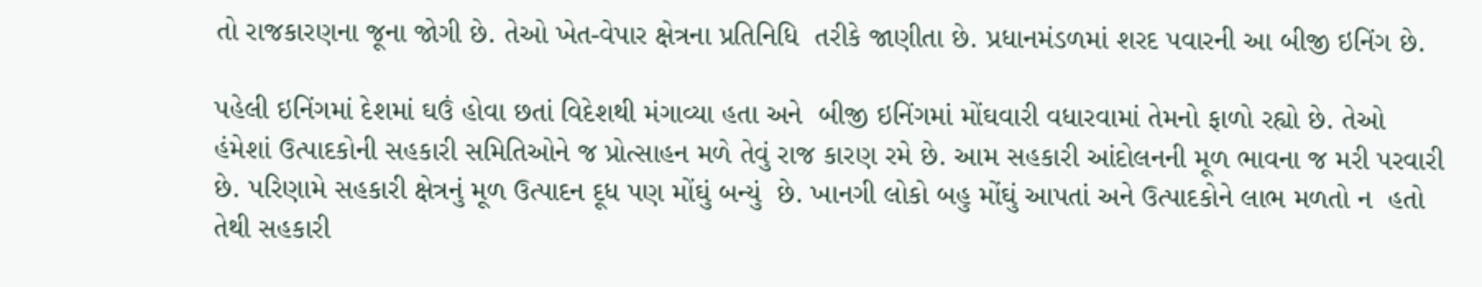તો રાજકારણના જૂના જોગી છે. તેઓ ખેત-વેપાર ક્ષેત્રના પ્રતિનિધિ  તરીકે જાણીતા છે. પ્રધાનમંડળમાં શરદ પવારની આ બીજી ઇનિંગ છે.

પહેલી ઇનિંગમાં દેશમાં ઘઉં હોવા છતાં વિદેશથી મંગાવ્યા હતા અને  બીજી ઇનિંગમાં મોંઘવારી વધારવામાં તેમનો ફાળો રહ્યો છે. તેઓ  હંમેશાં ઉત્પાદકોની સહકારી સમિતિઓને જ પ્રોત્સાહન મળે તેવું રાજ કારણ રમે છે. આમ સહકારી આંદોલનની મૂળ ભાવના જ મરી પરવારી છે. પરિણામે સહકારી ક્ષેત્રનું મૂળ ઉત્પાદન દૂધ પણ મોંઘું બન્યું  છે. ખાનગી લોકો બહુ મોંઘું આપતાં અને ઉત્પાદકોને લાભ મળતો ન  હતો તેથી સહકારી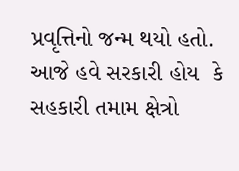પ્રવૃત્તિનો જન્મ થયો હતો. આજે હવે સરકારી હોય  કે સહકારી તમામ ક્ષેત્રો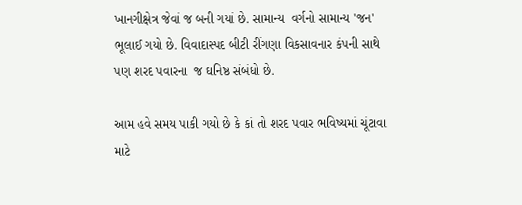ખાનગીક્ષેત્ર જેવાં જ બની ગયાં છે. સામાન્ય  વર્ગનો સામાન્ય 'જન' ભૂલાઈ ગયો છે. વિવાદાસ્પદ બીટી રીંગણા વિકસાવનાર કંપની સાથે પણ શરદ પવારના  જ ઘનિષ્ઠ સંબંધો છે.

આમ હવે સમય પાકી ગયો છે કે કાં તો શરદ પવાર ભવિષ્યમાં ચૂંટાવા  માટે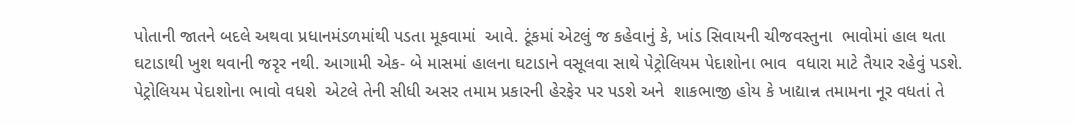પોતાની જાતને બદલે અથવા પ્રધાનમંડળમાંથી પડતા મૂકવામાં  આવે. ટૂંકમાં એટલું જ કહેવાનું કે, ખાંડ સિવાયની ચીજવસ્તુના  ભાવોમાં હાલ થતા ઘટાડાથી ખુશ થવાની જરૃર નથી. આગામી એક- બે માસમાં હાલના ઘટાડાને વસૂલવા સાથે પેટ્રોલિયમ પેદાશોના ભાવ  વધારા માટે તૈયાર રહેવું પડશે. પેટ્રોલિયમ પેદાશોના ભાવો વધશે  એટલે તેની સીધી અસર તમામ પ્રકારની હેરફેર પર પડશે અને  શાકભાજી હોય કે ખાદ્યાન્ન તમામના નૂર વધતાં તે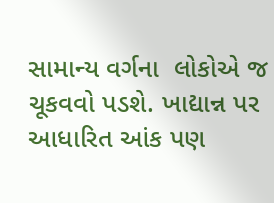સામાન્ય વર્ગના  લોકોએ જ ચૂકવવો પડશે. ખાદ્યાન્ન પર આધારિત આંક પણ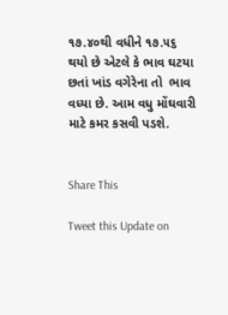૧૭.૪૦થી વધીને ૧૭.૫૬ થયો છે એટલે કે ભાવ ઘટયા છતાં ખાંડ વગેરેના તો  ભાવ વધ્યા છે. આમ વધુ મોંઘવારી માટે કમર કસવી પડશે.


Share This

Tweet this Update on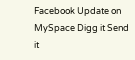Facebook Update on MySpace Digg it Send it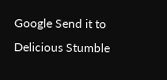Google Send it to Delicious Stumble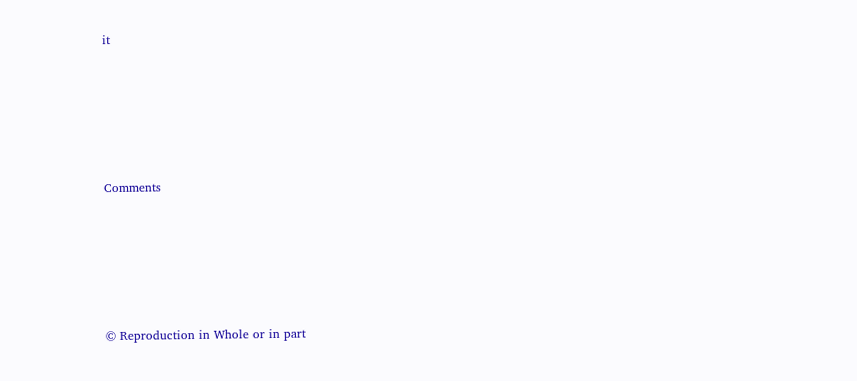it






Comments






© Reproduction in Whole or in part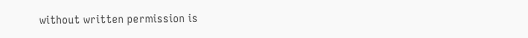without written permission is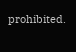prohibited.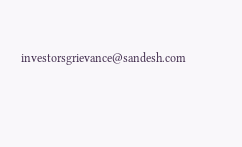investorsgrievance@sandesh.com